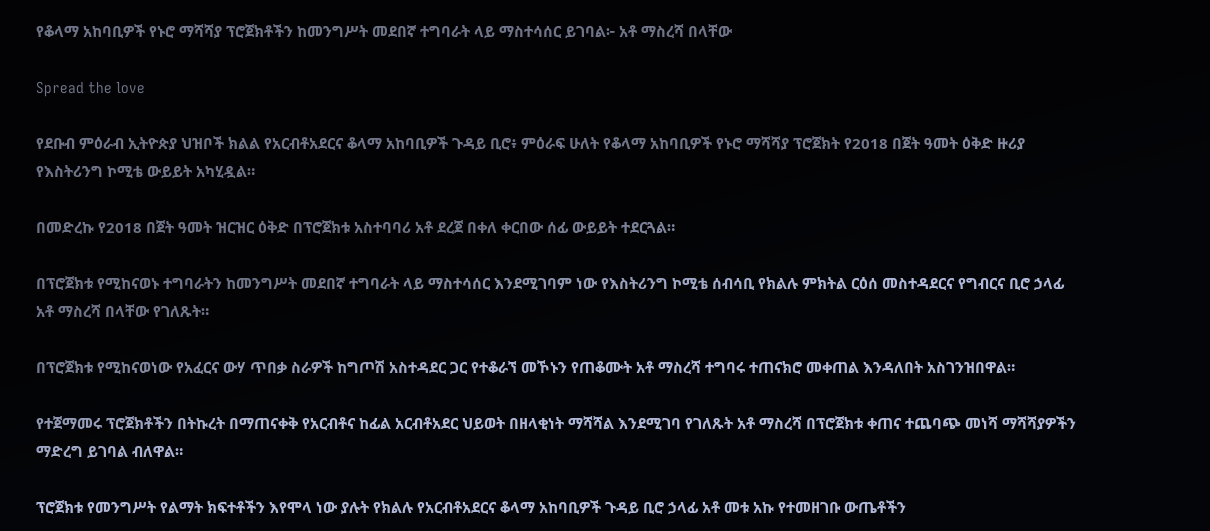የቆላማ አከባቢዎች የኑሮ ማሻሻያ ፕሮጀክቶችን ከመንግሥት መደበኛ ተግባራት ላይ ማስተሳሰር ይገባል፦ አቶ ማስረሻ በላቸው

Spread the love

የደቡብ ምዕራብ ኢትዮጵያ ህዝቦች ክልል የአርብቶአደርና ቆላማ አከባቢዎች ጉዳይ ቢሮ፥ ምዕራፍ ሁለት የቆላማ አከባቢዎች የኑሮ ማሻሻያ ፕሮጀክት የ2018 በጀት ዓመት ዕቅድ ዙሪያ የእስትሪንግ ኮሚቴ ውይይት አካሂዷል።

በመድረኩ የ2018 በጀት ዓመት ዝርዝር ዕቅድ በፕሮጀክቱ አስተባባሪ አቶ ደረጀ በቀለ ቀርበው ሰፊ ውይይት ተደርጓል።

በፕሮጀክቱ የሚከናወኑ ተግባራትን ከመንግሥት መደበኛ ተግባራት ላይ ማስተሳሰር እንደሚገባም ነው የእስትሪንግ ኮሚቴ ሰብሳቢ የክልሉ ምክትል ርዕሰ መስተዳደርና የግብርና ቢሮ ኃላፊ አቶ ማስረሻ በላቸው የገለጹት።

በፕሮጀክቱ የሚከናወነው የአፈርና ውሃ ጥበቃ ስራዎች ከግጦሽ አስተዳደር ጋር የተቆራኘ መኾኑን የጠቆሙት አቶ ማስረሻ ተግባሩ ተጠናክሮ መቀጠል እንዳለበት አስገንዝበዋል።

የተጀማመሩ ፕሮጀክቶችን በትኩረት በማጠናቀቅ የአርብቶና ከፊል አርብቶአደር ህይወት በዘላቂነት ማሻሻል እንደሚገባ የገለጹት አቶ ማስረሻ በፕሮጀክቱ ቀጠና ተጨባጭ መነሻ ማሻሻያዎችን ማድረግ ይገባል ብለዋል።

ፕሮጀክቱ የመንግሥት የልማት ክፍተቶችን እየሞላ ነው ያሉት የክልሉ የአርብቶአደርና ቆላማ አከባቢዎች ጉዳይ ቢሮ ኃላፊ አቶ መቱ አኩ የተመዘገቡ ውጤቶችን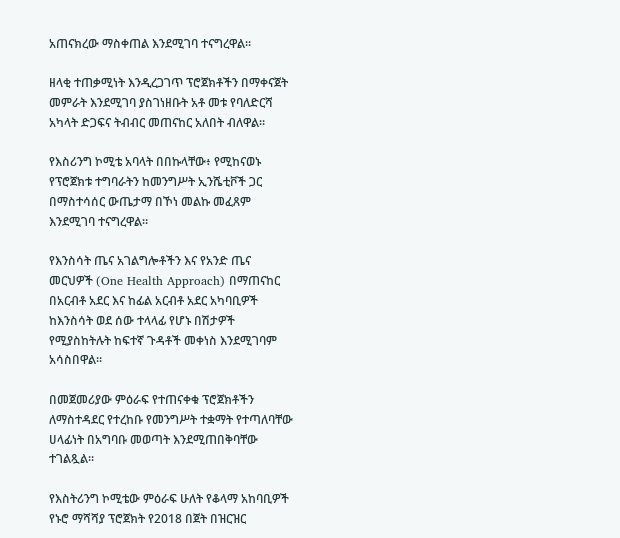አጠናክረው ማስቀጠል እንደሚገባ ተናግረዋል።

ዘላቂ ተጠቃሚነት እንዲረጋገጥ ፕሮጀክቶችን በማቀናጀት መምራት እንደሚገባ ያስገነዘቡት አቶ መቱ የባለድርሻ አካላት ድጋፍና ትብብር መጠናከር አለበት ብለዋል።

የእስሪንግ ኮሚቴ አባላት በበኩላቸው፥ የሚከናወኑ የፕሮጀክቱ ተግባራትን ከመንግሥት ኢንሼቲቮች ጋር በማስተሳሰር ውጤታማ በኾነ መልኩ መፈጸም እንደሚገባ ተናግረዋል።

የእንስሳት ጤና አገልግሎቶችን እና የአንድ ጤና መርህዎች (One Health Approach) በማጠናከር በአርብቶ አደር እና ከፊል አርብቶ አደር አካባቢዎች ከእንስሳት ወደ ሰው ተላላፊ የሆኑ በሽታዎች የሚያስከትሉት ከፍተኛ ጉዳቶች መቀነስ እንደሚገባም አሳስበዋል።

በመጀመሪያው ምዕራፍ የተጠናቀቁ ፕሮጀክቶችን ለማስተዳደር የተረከቡ የመንግሥት ተቋማት የተጣለባቸው ሀላፊነት በአግባቡ መወጣት እንደሚጠበቅባቸው ተገልጿል።

የእስትሪንግ ኮሚቴው ምዕራፍ ሁለት የቆላማ አከባቢዎች የኑሮ ማሻሻያ ፕሮጀክት የ2018 በጀት በዝርዝር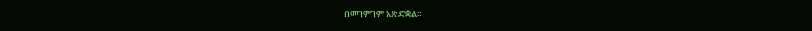በመገምገም አጽድቋል።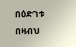በዕድገቱ በዛብህ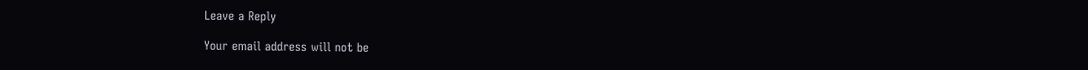Leave a Reply

Your email address will not be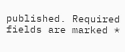published. Required fields are marked *